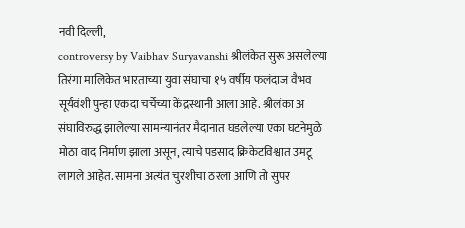नवी दिल्ली,
controversy by Vaibhav Suryavanshi श्रीलंकेत सुरू असलेल्या तिरंगा मालिकेत भारताच्या युवा संघाचा १५ वर्षीय फलंदाज वैभव सूर्यवंशी पुन्हा एकदा चर्चेच्या केंद्रस्थानी आला आहे. श्रीलंका अ संघाविरुद्ध झालेल्या सामन्यानंतर मैदानात घडलेल्या एका घटनेमुळे मोठा वाद निर्माण झाला असून, त्याचे पडसाद क्रिकेटविश्वात उमटू लागले आहेत. सामना अत्यंत चुरशीचा ठरला आणि तो सुपर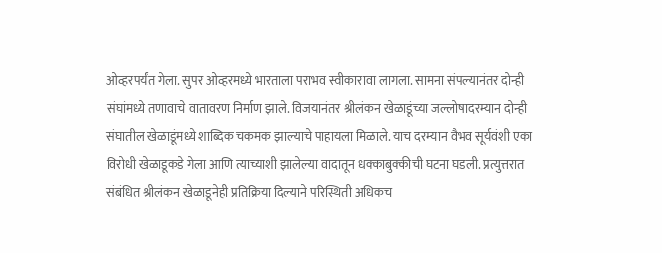ओव्हरपर्यंत गेला. सुपर ओव्हरमध्ये भारताला पराभव स्वीकारावा लागला. सामना संपल्यानंतर दोन्ही संघांमध्ये तणावाचे वातावरण निर्माण झाले. विजयानंतर श्रीलंकन खेळाडूंच्या जल्लोषादरम्यान दोन्ही संघातील खेळाडूंमध्ये शाब्दिक चकमक झाल्याचे पाहायला मिळाले. याच दरम्यान वैभव सूर्यवंशी एका विरोधी खेळाडूकडे गेला आणि त्याच्याशी झालेल्या वादातून धक्काबुक्कीची घटना घडली. प्रत्युत्तरात संबंधित श्रीलंकन खेळाडूनेही प्रतिक्रिया दिल्याने परिस्थिती अधिकच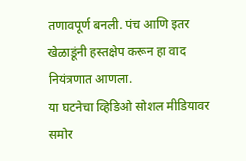तणावपूर्ण बनली. पंच आणि इतर खेळाडूंनी हस्तक्षेप करून हा वाद नियंत्रणात आणला.
या घटनेचा व्हिडिओ सोशल मीडियावर समोर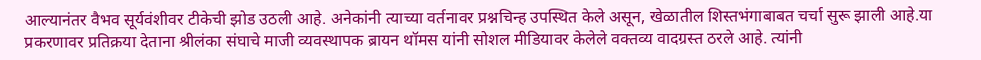आल्यानंतर वैभव सूर्यवंशीवर टीकेची झोड उठली आहे. अनेकांनी त्याच्या वर्तनावर प्रश्नचिन्ह उपस्थित केले असून, खेळातील शिस्तभंगाबाबत चर्चा सुरू झाली आहे.या प्रकरणावर प्रतिक्रया देताना श्रीलंका संघाचे माजी व्यवस्थापक ब्रायन थॉमस यांनी सोशल मीडियावर केलेले वक्तव्य वादग्रस्त ठरले आहे. त्यांनी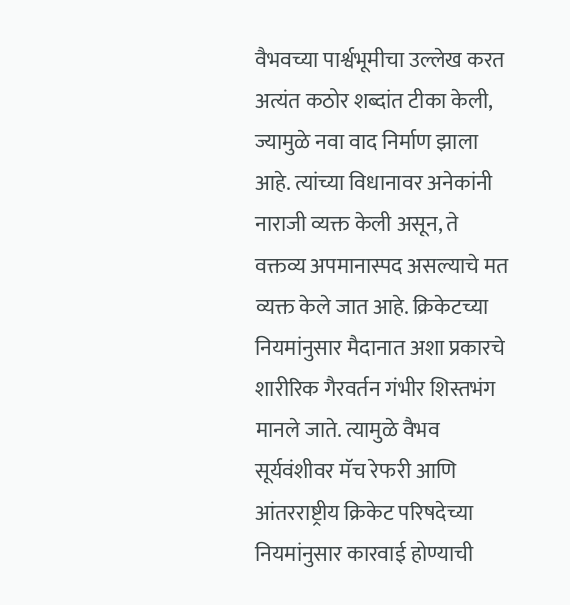वैभवच्या पार्श्वभूमीचा उल्लेख करत अत्यंत कठोर शब्दांत टीका केली, ज्यामुळे नवा वाद निर्माण झाला आहे. त्यांच्या विधानावर अनेकांनी नाराजी व्यक्त केली असून, ते वक्तव्य अपमानास्पद असल्याचे मत व्यक्त केले जात आहे. क्रिकेटच्या नियमांनुसार मैदानात अशा प्रकारचे शारीरिक गैरवर्तन गंभीर शिस्तभंग मानले जाते. त्यामुळे वैभव सूर्यवंशीवर मॅच रेफरी आणि आंतरराष्ट्रीय क्रिकेट परिषदेच्या नियमांनुसार कारवाई होण्याची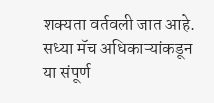शक्यता वर्तवली जात आहे. सध्या मॅच अधिकाऱ्यांकडून या संपूर्ण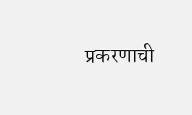प्रकरणाची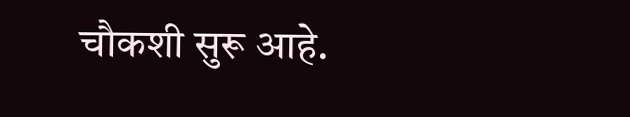चौकशी सुरू आहे.